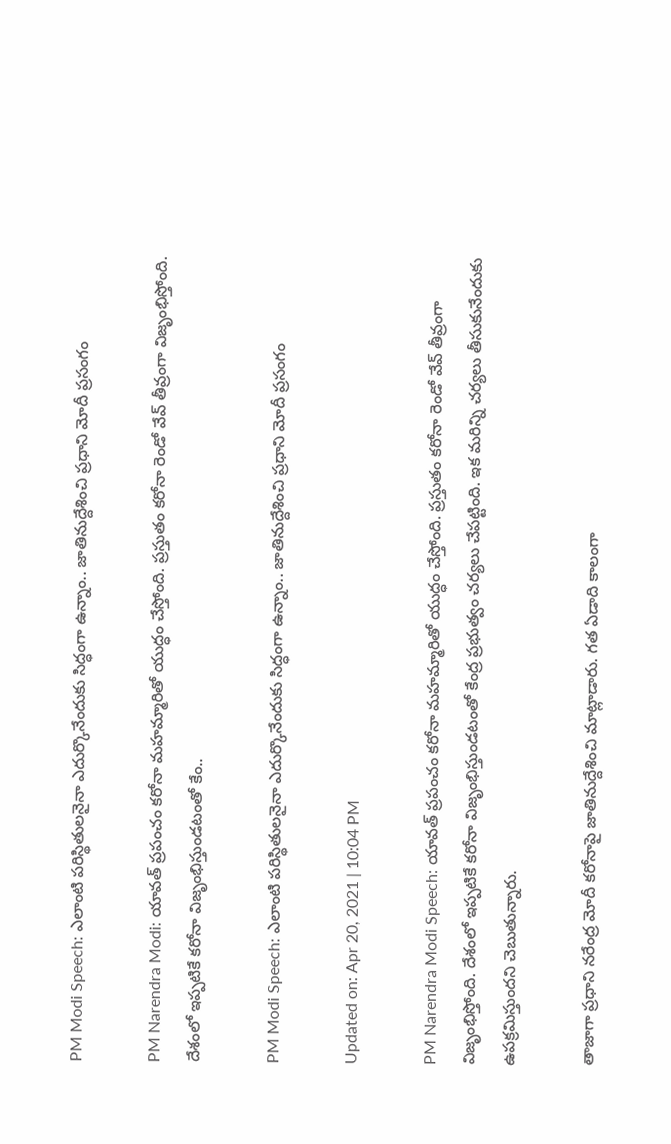PM Modi Speech: ఎలాంటి పరిస్థితులనైనా ఎదుర్కొనేందుకు సిద్ధంగా ఉన్నాం.. జాతినుద్దేశించి ప్రధాని మోదీ ప్రసంగం

PM Narendra Modi: యావత్ ప్రపంచం కరోనా మహమ్మారితో యుద్ధం చేస్తోంది. ప్రస్తుతం కరోనా రెండో వేవ్ తీవ్రంగా విజృంభిస్తోంది. దేశంలో ఇప్పటికే కరోనా విజృంభిస్తుండటంతో కేం..

PM Modi Speech: ఎలాంటి పరిస్థితులనైనా ఎదుర్కొనేందుకు సిద్ధంగా ఉన్నాం.. జాతినుద్దేశించి ప్రధాని మోదీ ప్రసంగం

Updated on: Apr 20, 2021 | 10:04 PM

PM Narendra Modi Speech: యావత్ ప్రపంచం కరోనా మహమ్మారితో యుద్ధం చేస్తోంది. ప్రస్తుతం కరోనా రెండో వేవ్ తీవ్రంగా విజృంభిస్తోంది. దేశంలో ఇప్పటికే కరోనా విజృంభిస్తుండటంతో కేంద్ర ప్రభుత్వం చర్యలు చేపట్టింది. ఇక మరిన్ని చర్యలు తీసుకునేందుకు ఉపక్రమిస్తుందని చెబుతున్నారు.

తాజాగా ప్రధాని నరేంద్ర మోదీ కరోనాపై జాతినుద్దేశించి మాట్లాడారు. గత ఏడాది కాలంగా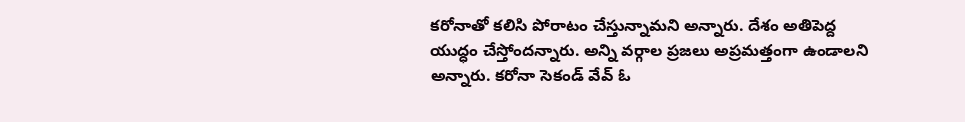కరోనాతో కలిసి పోరాటం చేస్తున్నామని అన్నారు. దేశం అతిపెద్ద యుద్ధం చేస్తోందన్నారు. అన్ని వర్గాల ప్రజలు అప్రమత్తంగా ఉండాలని అన్నారు. కరోనా సెకండ్‌ వేవ్‌ ఓ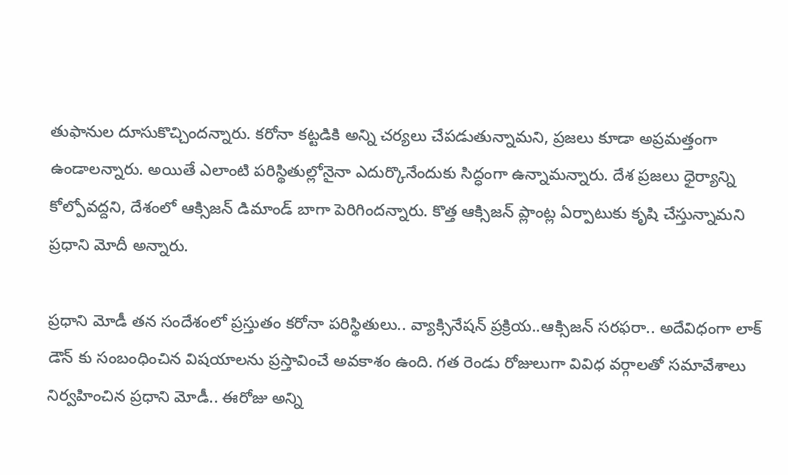తుఫానుల దూసుకొచ్చిందన్నారు. కరోనా కట్టడికి అన్ని చర్యలు చేపడుతున్నామని, ప్రజలు కూడా అప్రమత్తంగా ఉండాలన్నారు. అయితే ఎలాంటి పరిస్థితుల్లోనైనా ఎదుర్కొనేందుకు సిద్ధంగా ఉన్నామన్నారు. దేశ ప్రజలు ధైర్యాన్ని కోల్పోవద్దని, దేశంలో ఆక్సిజన్‌ డిమాండ్‌ బాగా పెరిగిందన్నారు. కొత్త ఆక్సిజన్‌ ప్లాంట్ల ఏర్పాటుకు కృషి చేస్తున్నామని ప్రధాని మోదీ అన్నారు.

ప్రధాని మోడీ తన సందేశంలో ప్రస్తుతం కరోనా పరిస్థితులు.. వ్యాక్సినేషన్ ప్రక్రియ..ఆక్సిజన్ సరఫరా.. అదేవిధంగా లాక్ డౌన్ కు సంబంధించిన విషయాలను ప్రస్తావించే అవకాశం ఉంది. గత రెండు రోజులుగా వివిధ వర్గాలతో సమావేశాలు నిర్వహించిన ప్రధాని మోడీ.. ఈరోజు అన్ని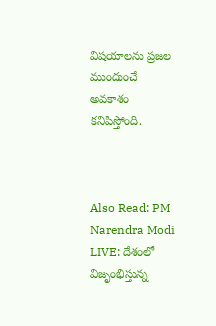విషయాలను ప్రజల ముందుంచే అవకాశం కనిపిస్తోంది.



Also Read: PM Narendra Modi LIVE: దేశంలో విజృంభిస్తున్న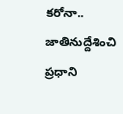కరోనా.. జాతినుద్దేశించి ప్రధాని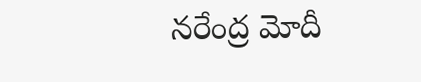నరేంద్ర మోదీ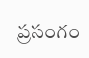ప్రసంగం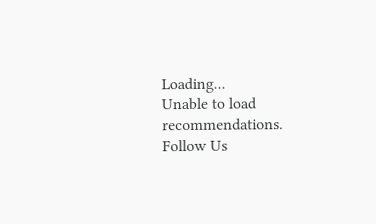Loading...
Unable to load recommendations.
Follow Us